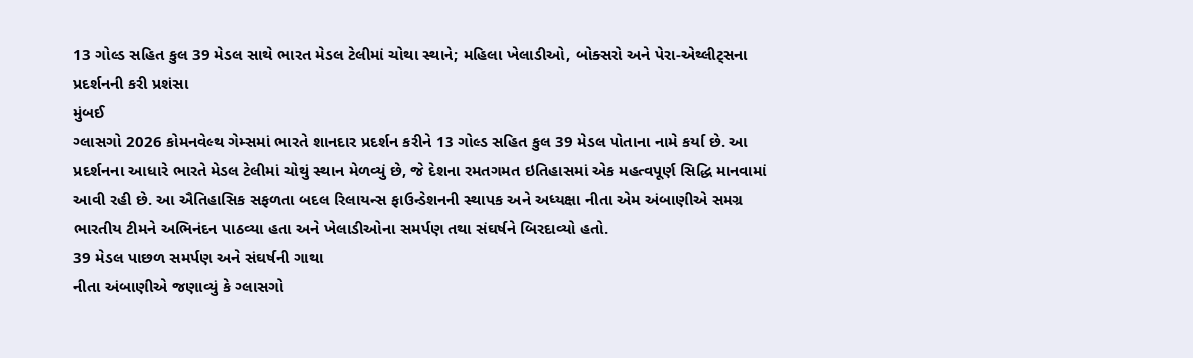13 ગોલ્ડ સહિત કુલ 39 મેડલ સાથે ભારત મેડલ ટેલીમાં ચોથા સ્થાને; મહિલા ખેલાડીઓ, બોક્સરો અને પેરા-એથ્લીટ્સના પ્રદર્શનની કરી પ્રશંસા
મુંબઈ
ગ્લાસગો 2026 કોમનવેલ્થ ગેમ્સમાં ભારતે શાનદાર પ્રદર્શન કરીને 13 ગોલ્ડ સહિત કુલ 39 મેડલ પોતાના નામે કર્યા છે. આ પ્રદર્શનના આધારે ભારતે મેડલ ટેલીમાં ચોથું સ્થાન મેળવ્યું છે, જે દેશના રમતગમત ઇતિહાસમાં એક મહત્વપૂર્ણ સિદ્ધિ માનવામાં આવી રહી છે. આ ઐતિહાસિક સફળતા બદલ રિલાયન્સ ફાઉન્ડેશનની સ્થાપક અને અધ્યક્ષા નીતા એમ અંબાણીએ સમગ્ર ભારતીય ટીમને અભિનંદન પાઠવ્યા હતા અને ખેલાડીઓના સમર્પણ તથા સંઘર્ષને બિરદાવ્યો હતો.
39 મેડલ પાછળ સમર્પણ અને સંઘર્ષની ગાથા
નીતા અંબાણીએ જણાવ્યું કે ગ્લાસગો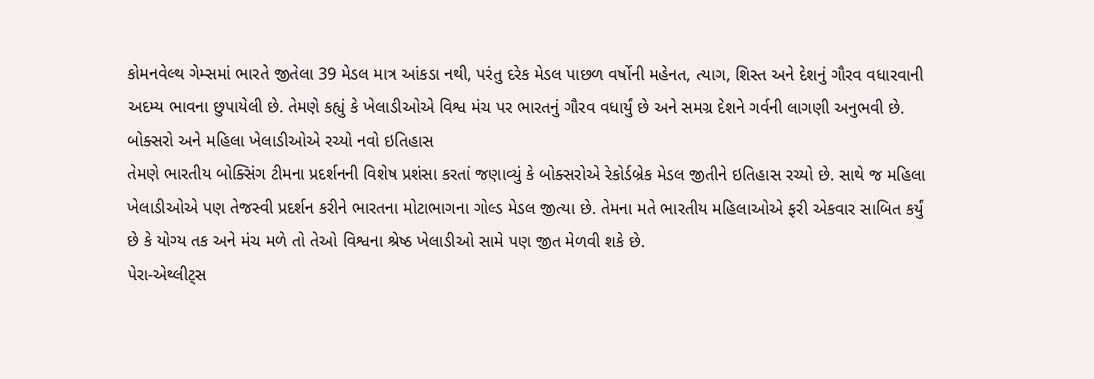કોમનવેલ્થ ગેમ્સમાં ભારતે જીતેલા 39 મેડલ માત્ર આંકડા નથી, પરંતુ દરેક મેડલ પાછળ વર્ષોની મહેનત, ત્યાગ, શિસ્ત અને દેશનું ગૌરવ વધારવાની અદમ્ય ભાવના છુપાયેલી છે. તેમણે કહ્યું કે ખેલાડીઓએ વિશ્વ મંચ પર ભારતનું ગૌરવ વધાર્યું છે અને સમગ્ર દેશને ગર્વની લાગણી અનુભવી છે.
બોક્સરો અને મહિલા ખેલાડીઓએ રચ્યો નવો ઇતિહાસ
તેમણે ભારતીય બોક્સિંગ ટીમના પ્રદર્શનની વિશેષ પ્રશંસા કરતાં જણાવ્યું કે બોક્સરોએ રેકોર્ડબ્રેક મેડલ જીતીને ઇતિહાસ રચ્યો છે. સાથે જ મહિલા ખેલાડીઓએ પણ તેજસ્વી પ્રદર્શન કરીને ભારતના મોટાભાગના ગોલ્ડ મેડલ જીત્યા છે. તેમના મતે ભારતીય મહિલાઓએ ફરી એકવાર સાબિત કર્યું છે કે યોગ્ય તક અને મંચ મળે તો તેઓ વિશ્વના શ્રેષ્ઠ ખેલાડીઓ સામે પણ જીત મેળવી શકે છે.
પેરા-એથ્લીટ્સ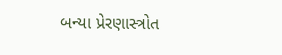બન્યા પ્રેરણાસ્ત્રોત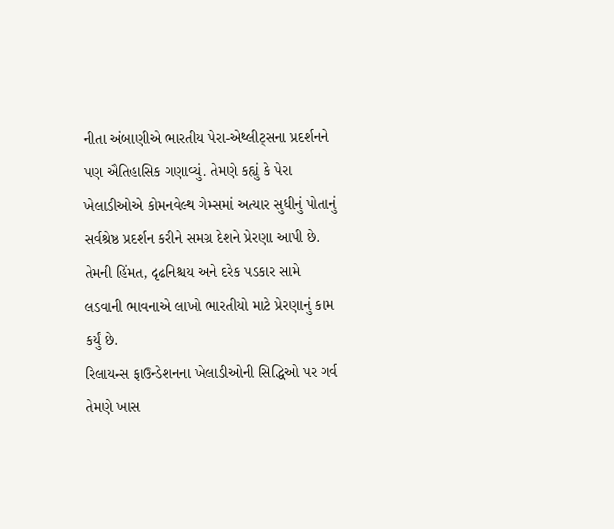નીતા અંબાણીએ ભારતીય પેરા-એથ્લીટ્સના પ્રદર્શનને પણ ઐતિહાસિક ગણાવ્યું. તેમણે કહ્યું કે પેરા ખેલાડીઓએ કોમનવેલ્થ ગેમ્સમાં અત્યાર સુધીનું પોતાનું સર્વશ્રેષ્ઠ પ્રદર્શન કરીને સમગ્ર દેશને પ્રેરણા આપી છે. તેમની હિંમત, દૃઢનિશ્ચય અને દરેક પડકાર સામે લડવાની ભાવનાએ લાખો ભારતીયો માટે પ્રેરણાનું કામ કર્યું છે.
રિલાયન્સ ફાઉન્ડેશનના ખેલાડીઓની સિદ્ધિઓ પર ગર્વ
તેમણે ખાસ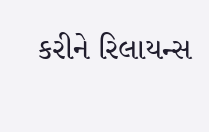કરીને રિલાયન્સ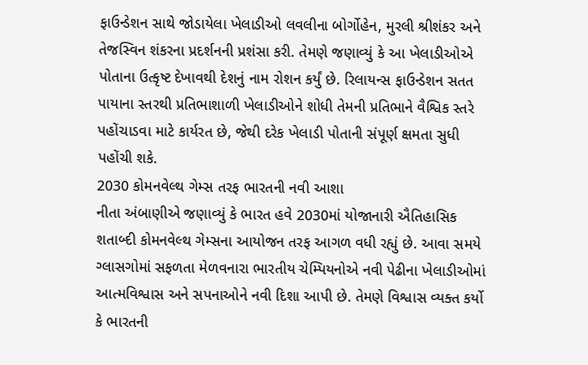ફાઉન્ડેશન સાથે જોડાયેલા ખેલાડીઓ લવલીના બોર્ગોહેન, મુરલી શ્રીશંકર અને તેજસ્વિન શંકરના પ્રદર્શનની પ્રશંસા કરી. તેમણે જણાવ્યું કે આ ખેલાડીઓએ પોતાના ઉત્કૃષ્ટ દેખાવથી દેશનું નામ રોશન કર્યું છે. રિલાયન્સ ફાઉન્ડેશન સતત પાયાના સ્તરથી પ્રતિભાશાળી ખેલાડીઓને શોધી તેમની પ્રતિભાને વૈશ્વિક સ્તરે પહોંચાડવા માટે કાર્યરત છે, જેથી દરેક ખેલાડી પોતાની સંપૂર્ણ ક્ષમતા સુધી પહોંચી શકે.
2030 કોમનવેલ્થ ગેમ્સ તરફ ભારતની નવી આશા
નીતા અંબાણીએ જણાવ્યું કે ભારત હવે 2030માં યોજાનારી ઐતિહાસિક શતાબ્દી કોમનવેલ્થ ગેમ્સના આયોજન તરફ આગળ વધી રહ્યું છે. આવા સમયે ગ્લાસગોમાં સફળતા મેળવનારા ભારતીય ચેમ્પિયનોએ નવી પેઢીના ખેલાડીઓમાં આત્મવિશ્વાસ અને સપનાઓને નવી દિશા આપી છે. તેમણે વિશ્વાસ વ્યક્ત કર્યો કે ભારતની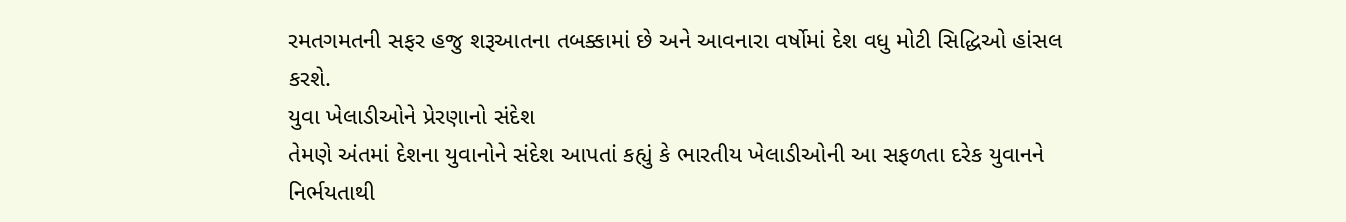રમતગમતની સફર હજુ શરૂઆતના તબક્કામાં છે અને આવનારા વર્ષોમાં દેશ વધુ મોટી સિદ્ધિઓ હાંસલ કરશે.
યુવા ખેલાડીઓને પ્રેરણાનો સંદેશ
તેમણે અંતમાં દેશના યુવાનોને સંદેશ આપતાં કહ્યું કે ભારતીય ખેલાડીઓની આ સફળતા દરેક યુવાનને નિર્ભયતાથી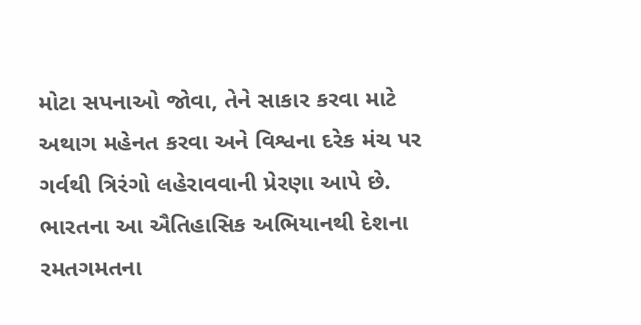મોટા સપનાઓ જોવા, તેને સાકાર કરવા માટે અથાગ મહેનત કરવા અને વિશ્વના દરેક મંચ પર ગર્વથી ત્રિરંગો લહેરાવવાની પ્રેરણા આપે છે. ભારતના આ ઐતિહાસિક અભિયાનથી દેશના રમતગમતના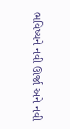ભવિષ્યને નવી ઊર્જા અને નવી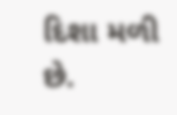દિશા મળી છે.